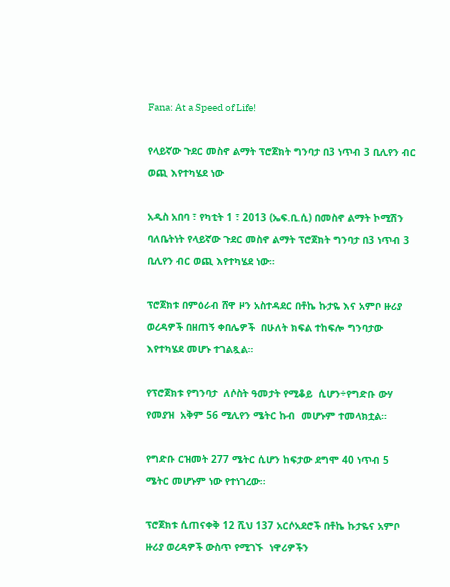Fana: At a Speed of Life!

የላይኛው ጉደር መስኖ ልማት ፕሮጀክት ግንባታ በ3 ነጥብ 3 ቢሊየን ብር ወጪ እየተካሄደ ነው

አዲስ አበባ ፣ የካቲት 1 ፣ 2013 (ኤፍ.ቢ.ሲ) በመስኖ ልማት ኮሚሽን ባለቤትነት የላይኛው ጉደር መስኖ ልማት ፕሮጀክት ግንባታ በ3 ነጥብ 3 ቢሊየን ብር ወጪ እየተካሄደ ነው።

ፕሮጀክቱ በምዕራብ ሸዋ ዞን አስተዳደር በቶኬ ኩታዬ እና አምቦ ዙሪያ ወረዳዎች በዘጠኝ ቀበሌዎች  በሁለት ክፍል ተከፍሎ ግንባታው እየተካሄደ መሆኑ ተገልጿል።

የፕሮጀክቱ የግንባታ  ለሶስት ዓመታት የሚቆይ  ሲሆን÷የግድቡ ውሃ የመያዝ  አቅም 56 ሚሊየን ሜትር ኩብ  መሆኑም ተመላክቷል።

የግድቡ ርዝመት 277 ሜትር ሲሆን ከፍታው ደግሞ 40 ነጥብ 5 ሜትር መሆኑም ነው የተነገረው፡፡

ፕሮጀክቱ ሲጠናቀቅ 12 ሺህ 137 አርሶአደሮች በቶኬ ኩታዬና አምቦ ዙሪያ ወረዳዎች ውስጥ የሚገኙ  ነዋሪዎችን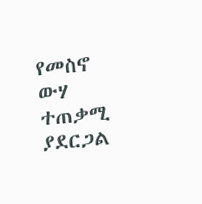የመስኖ ውሃ ተጠቃሚ ያደርጋል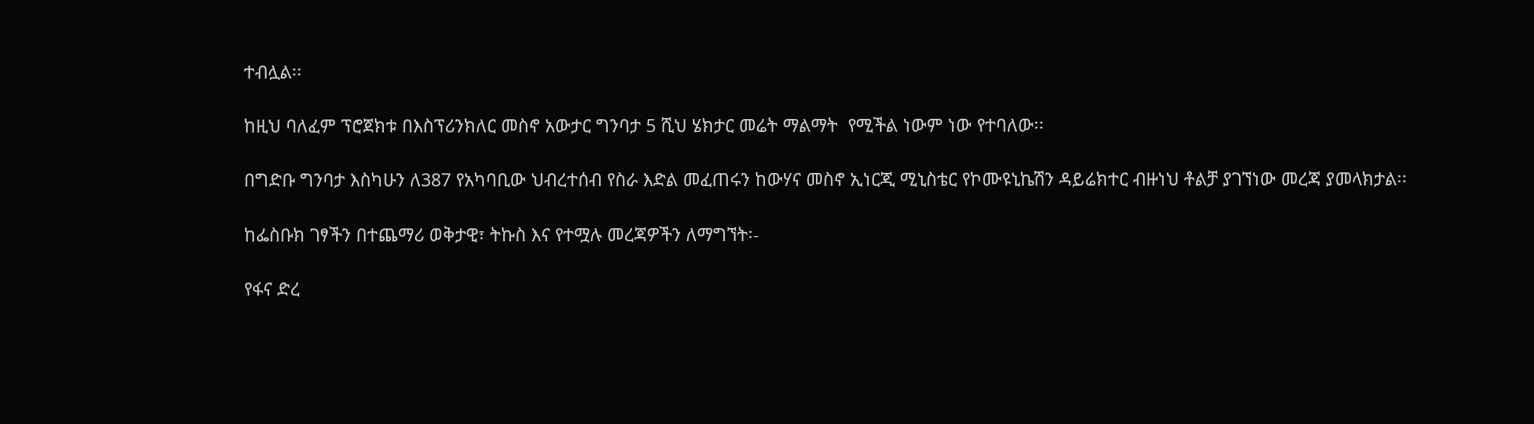ተብሏል፡፡

ከዚህ ባለፈም ፕሮጀክቱ በእስፕሪንክለር መስኖ አውታር ግንባታ 5 ሺህ ሄክታር መሬት ማልማት  የሚችል ነውም ነው የተባለው፡፡

በግድቡ ግንባታ እስካሁን ለ387 የአካባቢው ህብረተሰብ የስራ እድል መፈጠሩን ከውሃና መስኖ ኢነርጂ ሚኒስቴር የኮሙዩኒኬሽን ዳይሬክተር ብዙነህ ቶልቻ ያገኘነው መረጃ ያመላክታል፡፡

ከፌስቡክ ገፃችን በተጨማሪ ወቅታዊ፣ ትኩስ እና የተሟሉ መረጃዎችን ለማግኘት፡-

የፋና ድረ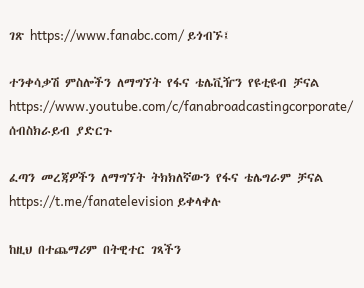ገጽ https://www.fanabc.com/ ይጎብኙ፤

ተንቀሳቃሽ ምስሎችን ለማግኘት የፋና ቴሌቪዥን የዩቲዩብ ቻናል https://www.youtube.com/c/fanabroadcastingcorporate/ ሰብስክራይብ ያድርጉ

ፈጣን መረጃዎችን ለማግኘት ትክክለኛውን የፋና ቴሌግራም ቻናል https://t.me/fanatelevision ይቀላቀሉ

ከዚህ በተጨማሪም በትዊተር ገጻችን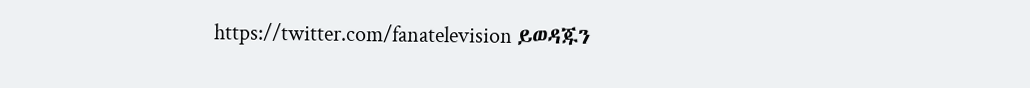https://twitter.com/fanatelevision ይወዳጁን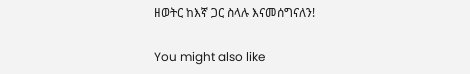ዘወትር ከእኛ ጋር ስላሉ እናመሰግናለን!

You might also like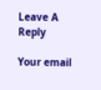Leave A Reply

Your email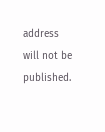address will not be published.